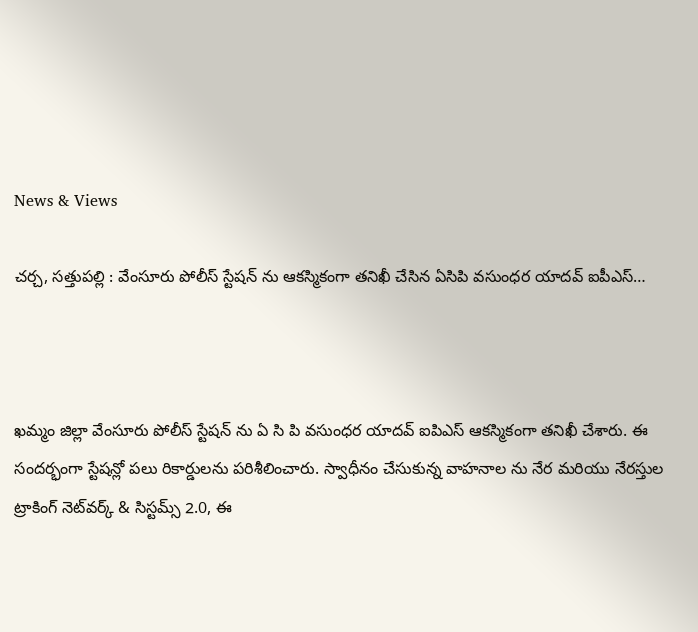News & Views

చర్చ, సత్తుపల్లి : వేంసూరు పోలీస్ స్టేషన్ ను ఆకస్మికంగా తనిఖీ చేసిన ఏసిపి వసుంధర యాదవ్ ఐపీఎస్…



ఖమ్మం జిల్లా వేంసూరు పోలీస్ స్టేషన్ ను ఏ సి పి వసుంధర యాదవ్ ఐపిఎస్ ఆకస్మికంగా తనిఖీ చేశారు. ఈ సందర్భంగా స్టేషన్లో పలు రికార్డులను పరిశీలించారు. స్వాధీనం చేసుకున్న వాహనాల ను నేర మరియు నేరస్తుల ట్రాకింగ్ నెట్‌వర్క్ & సిస్టమ్స్ 2.0, ఈ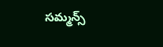సమ్మన్స్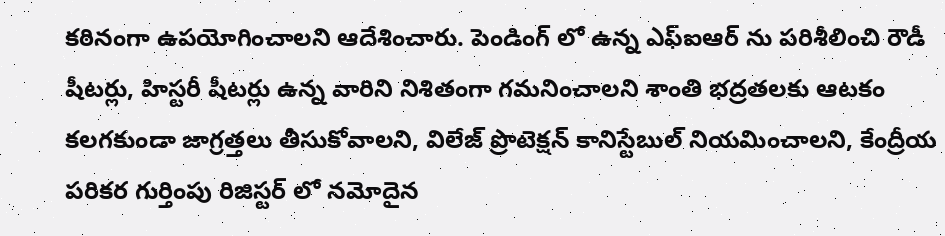కఠినంగా ఉపయోగించాలని ఆదేశించారు. పెండింగ్ లో ఉన్న ఎఫ్ఐఆర్ ను పరిశీలించి రౌడీ షీటర్లు, హిస్టరీ షీటర్లు ఉన్న వారిని నిశితంగా గమనించాలని శాంతి భద్రతలకు ఆటకం కలగకుండా జాగ్రత్తలు తీసుకోవాలని, విలేజ్ ప్రొటెక్షన్ కానిస్టేబుల్ నియమించాలని, కేంద్రీయ పరికర గుర్తింపు రిజిస్టర్ లో నమోదైన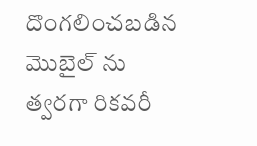దొంగలించబడిన మొబైల్ ను త్వరగా రికవరీ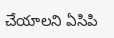చేయాలని ఏసిపి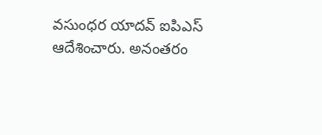వసుంధర యాదవ్ ఐపిఎస్ ఆదేశించారు. అనంతరం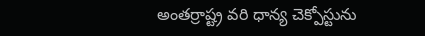అంతర్రాష్ట్ర వరి ధాన్య చెక్పోస్టును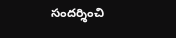సందర్శించి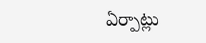ఏర్పాట్లు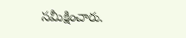సమీక్షించారు.